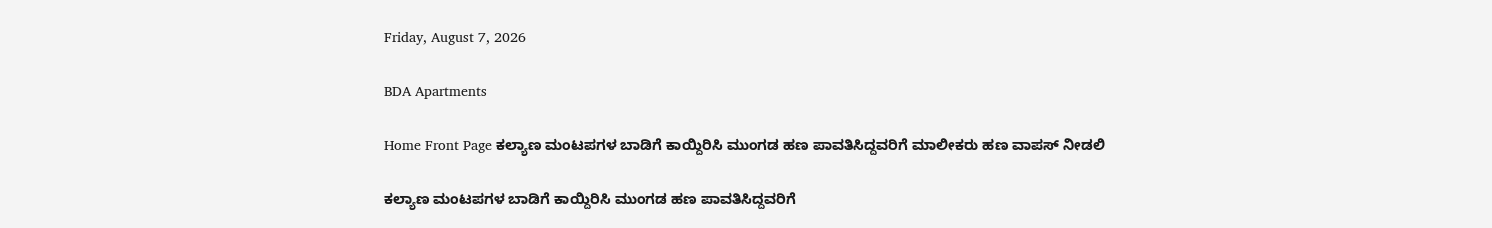Friday, August 7, 2026

BDA Apartments

Home Front Page ಕಲ್ಯಾಣ ಮಂಟಪಗಳ ಬಾಡಿಗೆ ಕಾಯ್ದಿರಿಸಿ ಮುಂಗಡ ಹಣ ಪಾವತಿಸಿದ್ದವರಿಗೆ ಮಾಲೀಕರು ಹಣ ವಾಪಸ್ ನೀಡಲಿ

ಕಲ್ಯಾಣ ಮಂಟಪಗಳ ಬಾಡಿಗೆ ಕಾಯ್ದಿರಿಸಿ ಮುಂಗಡ ಹಣ ಪಾವತಿಸಿದ್ದವರಿಗೆ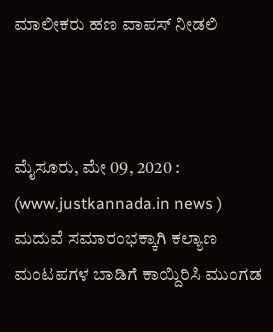ಮಾಲೀಕರು ಹಣ ವಾಪಸ್ ನೀಡಲಿ



ಮೈಸೂರು, ಮೇ 09, 2020 : (www.justkannada.in news ) ಮದುವೆ ಸಮಾರಂಭಕ್ಕಾಗಿ ಕಲ್ಯಾಣ ಮಂಟಪಗಳ ಬಾಡಿಗೆ ಕಾಯ್ದಿರಿಸಿ ಮುಂಗಡ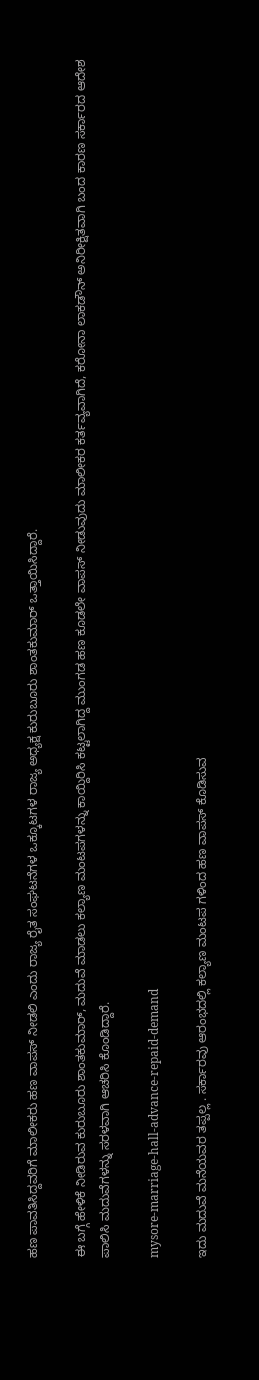ಹಣ ಪಾವತಿಸಿದ್ದವರಿಗೆ ಮಾಲೀಕರು ಹಣ ವಾಪಸ್ ನೀಡಲಿ ಎಂದು ರಾಜ್ಯ ರೈತ ಸಂಘಟನೆಗಳ ಒಕ್ಕೂಟಗಳ ರಾಜ್ಯ ಅಧ್ಯಕ್ಷ ಕುರುಬೂರು ಶಾಂತಕುಮಾರ್ ಒತ್ತಾಯಿಸಿದ್ದಾರೆ.

ಈ ಬಗ್ಗೆ ಹೇಳಿಕೆ ನೀಡಿರುವ ಕುರುಬೂರು ಶಾಂತಕುಮಾರ್, ಮದುವೆ ಮಾಡಲು ಕಲ್ಯಾಣ ಮಂಟಪಗಳನ್ನು ಕಾಯ್ದಿರಿಸಿ ಕಟ್ಟಲಾಗಿದ್ದ ಮುಂಗಡ ಹಣ ಕೂಡಲೇ ವಾಪಸ್ ನೀಡುವುದು ಮಾಲೀಕರ ಕರ್ತವ್ಯವಾಗಿದೆ, ಕರೋನಾ ಲಾಕಡೌನ್ ಅನಿರೀಕ್ಷಿತವಾಗಿ ಬಂದ ಕಾರಣ ಸರ್ಕಾರದ ಆದೇಶ ಪಾಲಿಸಿ ಮದುವೆಗಳನ್ನು ಸರಳವಾಗಿ ಆಚರಿಸಿ ಕೊಂಡಿದ್ದಾರೆ.

mysore-marriage-hall-advance-repaid-demand

ಇದು ಮದುವೆ ಮನೆಯವರ ತಪ್ಪಲ್ಲ . ಸರ್ಕಾರವು ಆರಂಭದಲ್ಲಿ ಕಲ್ಯಾಣ ಮಂಟಪ ಗಳಿಂದ ಹಣ ವಾಪಸ್ ಕೊಡಿಸುವ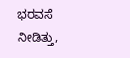ಭರವಸೆ ನೀಡಿತ್ತು,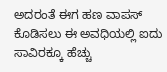ಅದರಂತೆ ಈಗ ಹಣ ವಾಪಸ್ ಕೊಡಿಸಲು ಈ ಅವಧಿಯಲ್ಲಿ ಐದು ಸಾವಿರಕ್ಕೂ ಹೆಚ್ಚು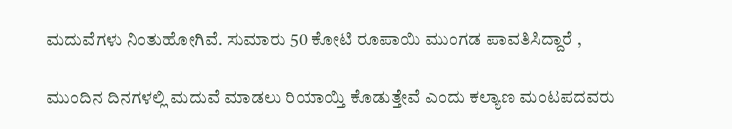ಮದುವೆಗಳು ನಿಂತುಹೋಗಿವೆ. ಸುಮಾರು 50 ಕೋಟಿ ರೂಪಾಯಿ ಮುಂಗಡ ಪಾವತಿಸಿದ್ದಾರೆ ,

ಮುಂದಿನ ದಿನಗಳಲ್ಲಿ ಮದುವೆ ಮಾಡಲು ರಿಯಾಯ್ತಿ ಕೊಡುತ್ತೇವೆ ಎಂದು ಕಲ್ಯಾಣ ಮಂಟಪದವರು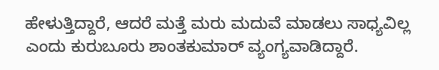ಹೇಳುತ್ತಿದ್ದಾರೆ, ಆದರೆ ಮತ್ತೆ ಮರು ಮದುವೆ ಮಾಡಲು ಸಾಧ್ಯವಿಲ್ಲ ಎಂದು ಕುರುಬೂರು ಶಾಂತಕುಮಾರ್ ವ್ಯಂಗ್ಯವಾಡಿದ್ದಾರೆ.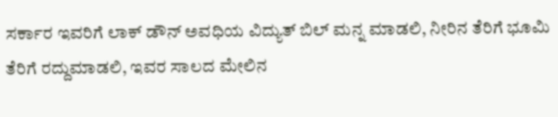ಸರ್ಕಾರ ಇವರಿಗೆ ಲಾಕ್ ಡೌನ್ ಅವಧಿಯ ವಿದ್ಯುತ್ ಬಿಲ್ ಮನ್ನ ಮಾಡಲಿ, ನೀರಿನ ತೆರಿಗೆ ಭೂಮಿ ತೆರಿಗೆ ರದ್ದುಮಾಡಲಿ, ಇವರ ಸಾಲದ ಮೇಲಿನ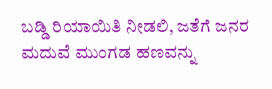ಬಡ್ಡಿ ರಿಯಾಯಿತಿ ನೀಡಲಿ, ಜತೆಗೆ ಜನರ ಮದುವೆ ಮುಂಗಡ ಹಣವನ್ನು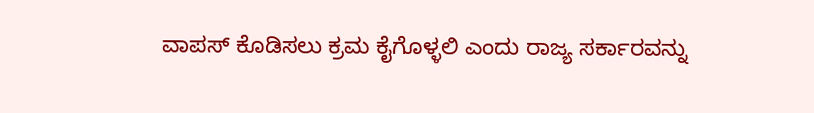ವಾಪಸ್ ಕೊಡಿಸಲು ಕ್ರಮ ಕೈಗೊಳ್ಳಲಿ ಎಂದು ರಾಜ್ಯ ಸರ್ಕಾರವನ್ನು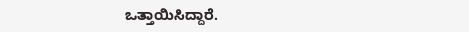ಒತ್ತಾಯಿಸಿದ್ದಾರೆ.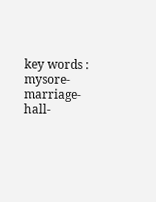key words : mysore-marriage-hall-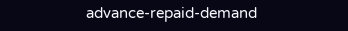advance-repaid-demand